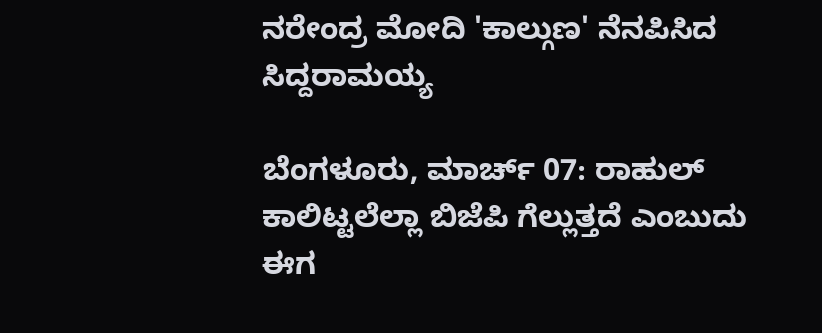ನರೇಂದ್ರ ಮೋದಿ 'ಕಾಲ್ಗುಣ' ನೆನಪಿಸಿದ ಸಿದ್ದರಾಮಯ್ಯ

ಬೆಂಗಳೂರು, ಮಾರ್ಚ್ 07: ರಾಹುಲ್ ಕಾಲಿಟ್ಟಲೆಲ್ಲಾ ಬಿಜೆಪಿ ಗೆಲ್ಲುತ್ತದೆ ಎಂಬುದು ಈಗ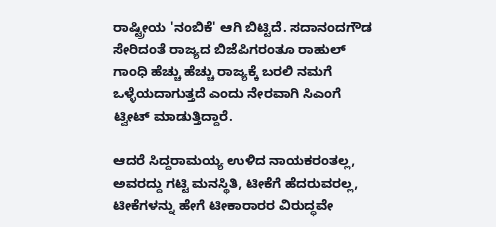ರಾಷ್ಟ್ರೀಯ 'ನಂಬಿಕೆ' ಆಗಿ ಬಿಟ್ಟಿದೆ. ಸದಾನಂದಗೌಡ ಸೇರಿದಂತೆ ರಾಜ್ಯದ ಬಿಜೆಪಿಗರಂತೂ ರಾಹುಲ್ ಗಾಂಧಿ ಹೆಚ್ಚು ಹೆಚ್ಚು ರಾಜ್ಯಕ್ಕೆ ಬರಲಿ ನಮಗೆ ಒಳ್ಳೆಯದಾಗುತ್ತದೆ ಎಂದು ನೇರವಾಗಿ ಸಿಎಂಗೆ ಟ್ವೀಟ್ ಮಾಡುತ್ತಿದ್ದಾರೆ.

ಆದರೆ ಸಿದ್ದರಾಮಯ್ಯ ಉಳಿದ ನಾಯಕರಂತಲ್ಲ, ಅವರದ್ದು ಗಟ್ಟಿ ಮನಸ್ಥಿತಿ, ಟೀಕೆಗೆ ಹೆದರುವರಲ್ಲ, ಟೀಕೆಗಳನ್ನು ಹೇಗೆ ಟೀಕಾರಾರರ ವಿರುದ್ಧವೇ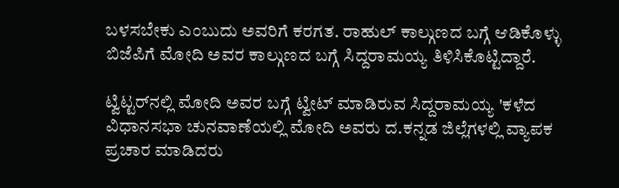ಬಳಸಬೇಕು ಎಂಬುದು ಅವರಿಗೆ ಕರಗತ. ರಾಹುಲ್ ಕಾಲ್ಗುಣದ ಬಗ್ಗೆ ಆಡಿಕೊಳ್ಳು ಬಿಜೆಪಿಗೆ ಮೋದಿ ಅವರ ಕಾಲ್ಗುಣದ ಬಗ್ಗೆ ಸಿದ್ದರಾಮಯ್ಯ ತಿಳಿಸಿಕೊಟ್ಟಿದ್ದಾರೆ.

ಟ್ವಿಟ್ಟರ್‌ನಲ್ಲಿ ಮೋದಿ ಅವರ ಬಗ್ಗೆ ಟ್ವೀಟ್ ಮಾಡಿರುವ ಸಿದ್ದರಾಮಯ್ಯ 'ಕಳೆದ ವಿಧಾನಸಭಾ ಚುನವಾಣೆಯಲ್ಲಿ ಮೋದಿ ಅವರು ದ.ಕನ್ನಡ ಜಿಲ್ಲೆಗಳಲ್ಲಿ ವ್ಯಾಪಕ ಪ್ರಚಾರ ಮಾಡಿದರು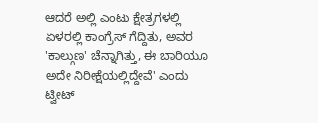ಆದರೆ ಅಲ್ಲಿ ಎಂಟು ಕ್ಷೇತ್ರಗಳಲ್ಲಿ ಏಳರಲ್ಲಿ ಕಾಂಗ್ರೆಸ್ ಗೆದ್ದಿತು, ಅವರ 'ಕಾಲ್ಗುಣ' ಚೆನ್ನಾಗಿತ್ತು, ಈ ಬಾರಿಯೂ ಅದೇ ನಿರೀಕ್ಷೆಯಲ್ಲಿದ್ದೇವೆ' ಎಂದು ಟ್ವೀಟ್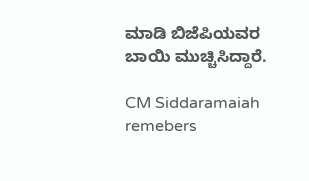ಮಾಡಿ ಬಿಜೆಪಿಯವರ ಬಾಯಿ ಮುಚ್ಚಿಸಿದ್ದಾರೆ.

CM Siddaramaiah remebers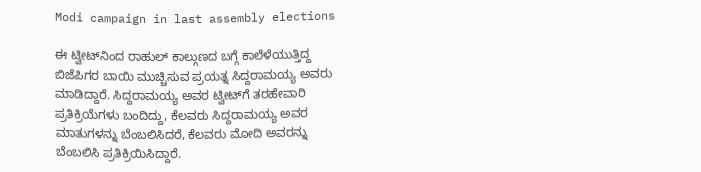Modi campaign in last assembly elections

ಈ ಟ್ವೀಟ್‌ನಿಂದ ರಾಹುಲ್ ಕಾಲ್ಗುಣದ ಬಗ್ಗೆ ಕಾಲೆಳೆಯುತ್ತಿದ್ದ ಬಿಜೆಪಿಗರ ಬಾಯಿ ಮುಚ್ಚಿಸುವ ಪ್ರಯತ್ನ ಸಿದ್ದರಾಮಯ್ಯ ಅವರು ಮಾಡಿದ್ದಾರೆ. ಸಿದ್ದರಾಮಯ್ಯ ಅವರ ಟ್ವೀಟ್‌ಗೆ ತರಹೇವಾರಿ ಪ್ರತಿಕ್ರಿಯೆಗಳು ಬಂದಿದ್ದು, ಕೆಲವರು ಸಿದ್ದರಾಮಯ್ಯ ಅವರ ಮಾತುಗಳನ್ನು ಬೆಂಬಲಿಸಿದರೆ, ಕೆಲವರು ಮೋದಿ ಅವರನ್ನು ಬೆಂಬಲಿಸಿ ಪ್ರತಿಕ್ರಿಯಿಸಿದ್ದಾರೆ.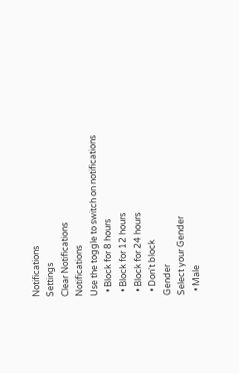Notifications
Settings
Clear Notifications
Notifications
Use the toggle to switch on notifications
  • Block for 8 hours
  • Block for 12 hours
  • Block for 24 hours
  • Don't block
Gender
Select your Gender
  • Male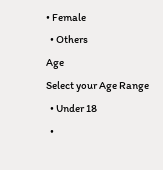• Female
  • Others
Age
Select your Age Range
  • Under 18
  •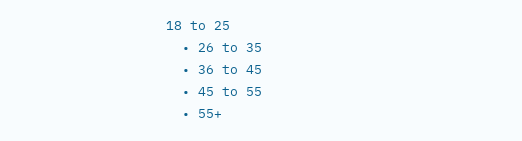18 to 25
  • 26 to 35
  • 36 to 45
  • 45 to 55
  • 55+